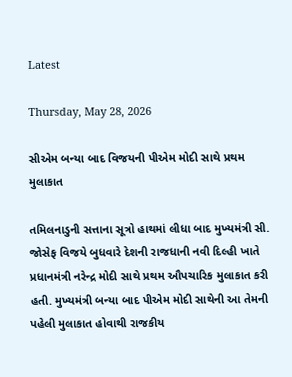Latest

Thursday, May 28, 2026

સીએમ બન્યા બાદ વિજયની પીએમ મોદી સાથે પ્રથમ મુલાકાત

તમિલનાડુની સત્તાના સૂત્રો હાથમાં લીધા બાદ મુખ્યમંત્રી સી. જોસેફ વિજયે બુધવારે દેશની રાજધાની નવી દિલ્હી ખાતે પ્રધાનમંત્રી નરેન્દ્ર મોદી સાથે પ્રથમ ઔપચારિક મુલાકાત કરી હતી. મુખ્યમંત્રી બન્યા બાદ પીએમ મોદી સાથેની આ તેમની પહેલી મુલાકાત હોવાથી રાજકીય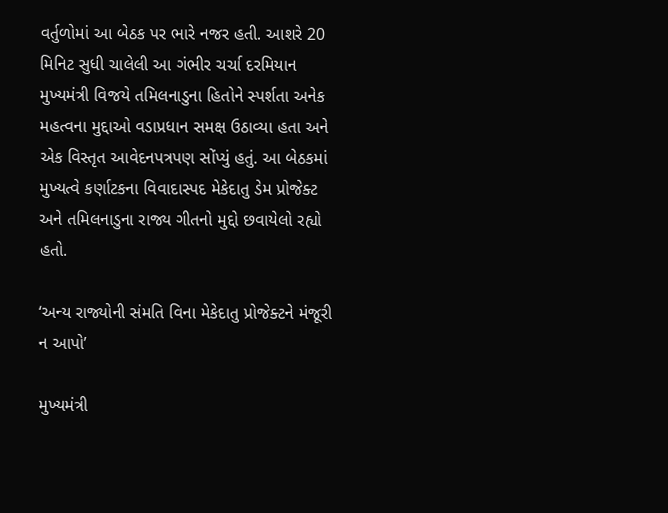વર્તુળોમાં આ બેઠક પર ભારે નજર હતી. આશરે 20 મિનિટ સુધી ચાલેલી આ ગંભીર ચર્ચા દરમિયાન મુખ્યમંત્રી વિજયે તમિલનાડુના હિતોને સ્પર્શતા અનેક મહત્વના મુદ્દાઓ વડાપ્રધાન સમક્ષ ઉઠાવ્યા હતા અને એક વિસ્તૃત આવેદનપત્રપણ સોંપ્યું હતું. આ બેઠકમાં મુખ્યત્વે કર્ણાટકના વિવાદાસ્પદ મેકેદાતુ ડેમ પ્રોજેક્ટ અને તમિલનાડુના રાજ્ય ગીતનો મુદ્દો છવાયેલો રહ્યો હતો.

‘અન્ય રાજ્યોની સંમતિ વિના મેકેદાતુ પ્રોજેક્ટને મંજૂરી ન આપો’

મુખ્યમંત્રી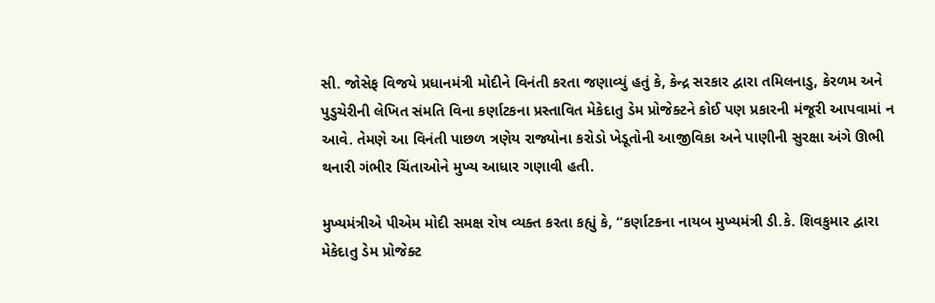સી. જોસેફ વિજયે પ્રધાનમંત્રી મોદીને વિનંતી કરતા જણાવ્યું હતું કે, કેન્દ્ર સરકાર દ્વારા તમિલનાડુ, કેરળમ અને પુડુચેરીની લેખિત સંમતિ વિના કર્ણાટકના પ્રસ્તાવિત મેકેદાતુ ડેમ પ્રોજેક્ટને કોઈ પણ પ્રકારની મંજૂરી આપવામાં ન આવે. તેમણે આ વિનંતી પાછળ ત્રણેય રાજ્યોના કરોડો ખેડૂતોની આજીવિકા અને પાણીની સુરક્ષા અંગે ઊભી થનારી ગંભીર ચિંતાઓને મુખ્ય આધાર ગણાવી હતી.

મુખ્યમંત્રીએ પીએમ મોદી સમક્ષ રોષ વ્યક્ત કરતા કહ્યું કે, “કર્ણાટકના નાયબ મુખ્યમંત્રી ડી.કે. શિવકુમાર દ્વારા મેકેદાતુ ડેમ પ્રોજેક્ટ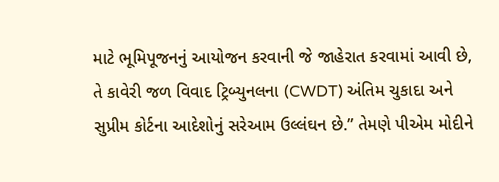માટે ભૂમિપૂજનનું આયોજન કરવાની જે જાહેરાત કરવામાં આવી છે, તે કાવેરી જળ વિવાદ ટ્રિબ્યુનલના (CWDT) અંતિમ ચુકાદા અને સુપ્રીમ કોર્ટના આદેશોનું સરેઆમ ઉલ્લંઘન છે.” તેમણે પીએમ મોદીને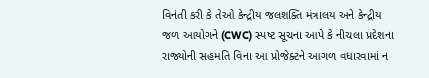વિનંતી કરી કે તેઓ કેન્દ્રીય જલશક્તિ મંત્રાલય અને કેન્દ્રીય જળ આયોગને (CWC) સ્પષ્ટ સૂચના આપે કે નીચલા પ્રદેશના રાજ્યોની સહમતિ વિના આ પ્રોજેક્ટને આગળ વધારવામાં ન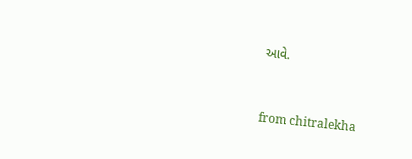આવે.



from chitralekha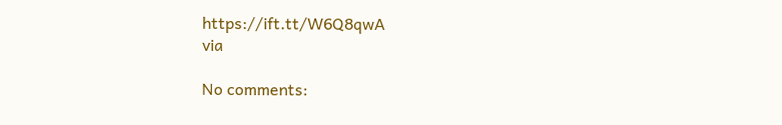https://ift.tt/W6Q8qwA
via

No comments: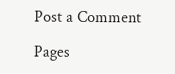Post a Comment

Pages